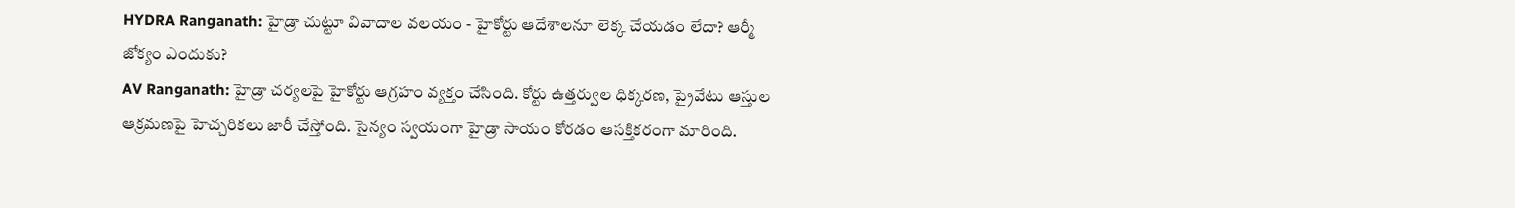HYDRA Ranganath: హైడ్రా చుట్టూ వివాదాల వలయం - హైకోర్టు ఆదేశాలనూ లెక్క చేయడం లేదా? ఆర్మీ జోక్యం ఎందుకు?
AV Ranganath: హైడ్రా చర్యలపై హైకోర్టు ఆగ్రహం వ్యక్తం చేసింది. కోర్టు ఉత్తర్వుల ధిక్కరణ, ప్రైవేటు ఆస్తుల ఆక్రమణపై హెచ్చరికలు జారీ చేస్తోంది. సైన్యం స్వయంగా హైడ్రా సాయం కోరడం ఆసక్తికరంగా మారింది.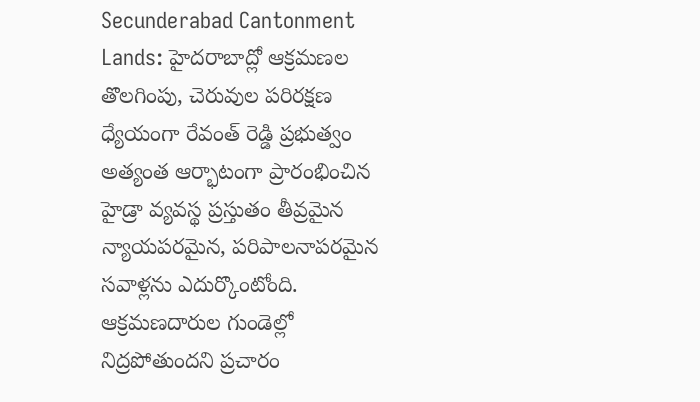Secunderabad Cantonment Lands: హైదరాబాద్లో ఆక్రమణల తొలగింపు, చెరువుల పరిరక్షణ ధ్యేయంగా రేవంత్ రెడ్డి ప్రభుత్వం అత్యంత ఆర్భాటంగా ప్రారంభించిన హైడ్రా వ్యవస్థ ప్రస్తుతం తీవ్రమైన న్యాయపరమైన, పరిపాలనాపరమైన సవాళ్లను ఎదుర్కొంటోంది. ఆక్రమణదారుల గుండెల్లో నిద్రపోతుందని ప్రచారం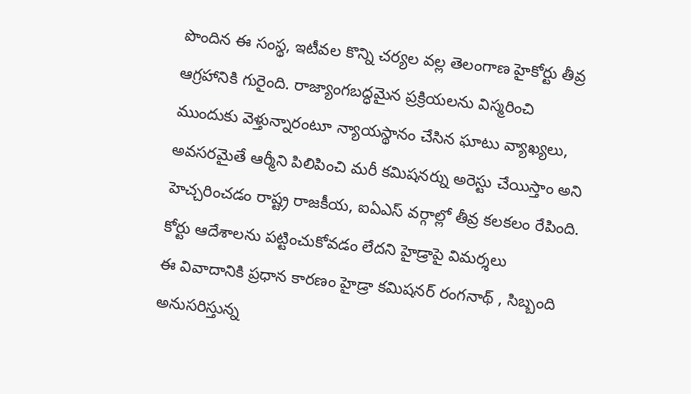పొందిన ఈ సంస్థ, ఇటీవల కొన్ని చర్యల వల్ల తెలంగాణ హైకోర్టు తీవ్ర ఆగ్రహానికి గురైంది. రాజ్యాంగబద్ధమైన ప్రక్రియలను విస్మరించి ముందుకు వెళ్తున్నారంటూ న్యాయస్థానం చేసిన ఘాటు వ్యాఖ్యలు, అవసరమైతే ఆర్మీని పిలిపించి మరీ కమిషనర్ను అరెస్టు చేయిస్తాం అని హెచ్చరించడం రాష్ట్ర రాజకీయ, ఐఏఎస్ వర్గాల్లో తీవ్ర కలకలం రేపింది.
కోర్టు ఆదేశాలను పట్టించుకోవడం లేదని హైడ్రాపై విమర్శలు
ఈ వివాదానికి ప్రధాన కారణం హైడ్రా కమిషనర్ రంగనాథ్ , సిబ్బంది అనుసరిస్తున్న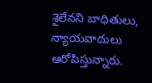శైలేనని బాధితులు, న్యాయవాదులు ఆరోపిస్తున్నారు.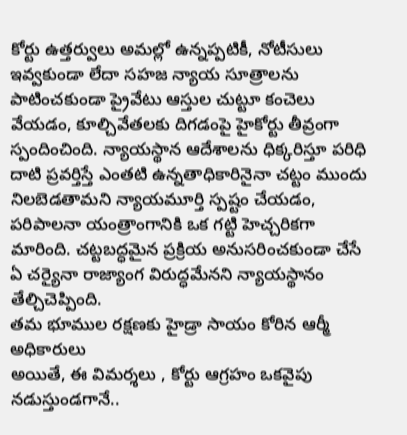కోర్టు ఉత్తర్వులు అమల్లో ఉన్నప్పటికీ, నోటీసులు ఇవ్వకుండా లేదా సహజ న్యాయ సూత్రాలను పాటించకుండా ప్రైవేటు ఆస్తుల చుట్టూ కంచెలు వేయడం, కూల్చివేతలకు దిగడంపై హైకోర్టు తీవ్రంగా స్పందించింది. న్యాయస్థాన ఆదేశాలను ధిక్కరిస్తూ పరిధి దాటి ప్రవర్తిస్తే ఎంతటి ఉన్నతాధికారినైనా చట్టం ముందు నిలబెడతామని న్యాయమూర్తి స్పష్టం చేయడం, పరిపాలనా యంత్రాంగానికి ఒక గట్టి హెచ్చరికగా మారింది. చట్టబద్ధమైన ప్రక్రియ అనుసరించకుండా చేసే ఏ చర్యైనా రాజ్యాంగ విరుద్ధమేనని న్యాయస్థానం తేల్చిచెప్పింది.
తమ భూముల రక్షణకు హైడ్రా సాయం కోరిన ఆర్మీ అధికారులు
అయితే, ఈ విమర్శలు , కోర్టు ఆగ్రహం ఒకవైపు నడుస్తుండగానే..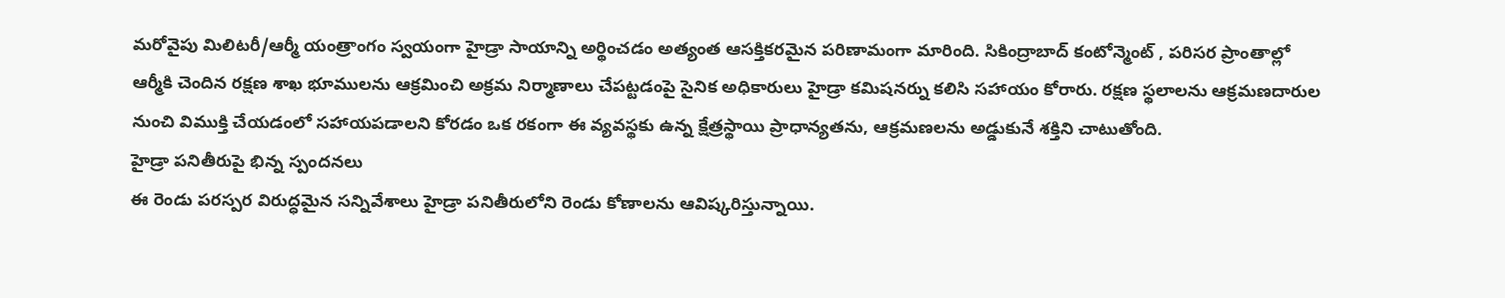మరోవైపు మిలిటరీ/ఆర్మీ యంత్రాంగం స్వయంగా హైడ్రా సాయాన్ని అర్థించడం అత్యంత ఆసక్తికరమైన పరిణామంగా మారింది. సికింద్రాబాద్ కంటోన్మెంట్ , పరిసర ప్రాంతాల్లో ఆర్మీకి చెందిన రక్షణ శాఖ భూములను ఆక్రమించి అక్రమ నిర్మాణాలు చేపట్టడంపై సైనిక అధికారులు హైడ్రా కమిషనర్ను కలిసి సహాయం కోరారు. రక్షణ స్థలాలను ఆక్రమణదారుల నుంచి విముక్తి చేయడంలో సహాయపడాలని కోరడం ఒక రకంగా ఈ వ్యవస్థకు ఉన్న క్షేత్రస్థాయి ప్రాధాన్యతను, ఆక్రమణలను అడ్డుకునే శక్తిని చాటుతోంది.
హైడ్రా పనితీరుపై భిన్న స్పందనలు
ఈ రెండు పరస్పర విరుద్ధమైన సన్నివేశాలు హైడ్రా పనితీరులోని రెండు కోణాలను ఆవిష్కరిస్తున్నాయి.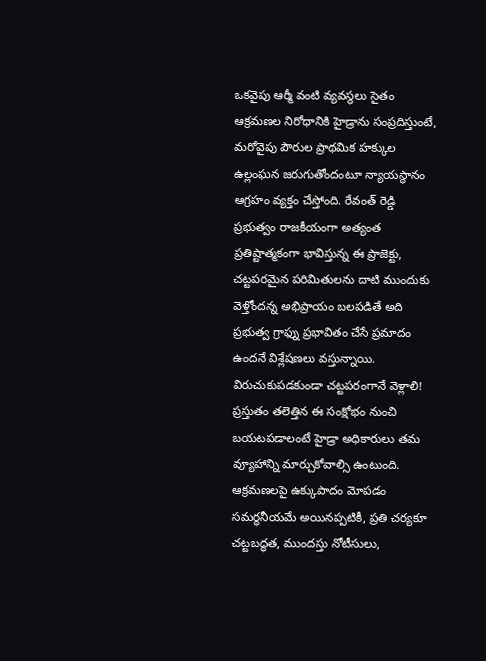ఒకవైపు ఆర్మీ వంటి వ్యవస్థలు సైతం ఆక్రమణల నిరోధానికి హైడ్రాను సంప్రదిస్తుంటే, మరోవైపు పౌరుల ప్రాథమిక హక్కుల ఉల్లంఘన జరుగుతోందంటూ న్యాయస్థానం ఆగ్రహం వ్యక్తం చేస్తోంది. రేవంత్ రెడ్డి ప్రభుత్వం రాజకీయంగా అత్యంత ప్రతిష్టాత్మకంగా భావిస్తున్న ఈ ప్రాజెక్టు, చట్టపరమైన పరిమితులను దాటి ముందుకు వెళ్తోందన్న అభిప్రాయం బలపడితే అది ప్రభుత్వ గ్రాఫ్ను ప్రభావితం చేసే ప్రమాదం ఉందనే విశ్లేషణలు వస్తున్నాయి.
విరుచుకుపడకుండా చట్టపరంగానే వెళ్లాలి!
ప్రస్తుతం తలెత్తిన ఈ సంక్షోభం నుంచి బయటపడాలంటే హైడ్రా అధికారులు తమ వ్యూహాన్ని మార్చుకోవాల్సి ఉంటుంది. ఆక్రమణలపై ఉక్కుపాదం మోపడం సమర్థనీయమే అయినప్పటికీ, ప్రతి చర్యకూ చట్టబద్ధత, ముందస్తు నోటీసులు,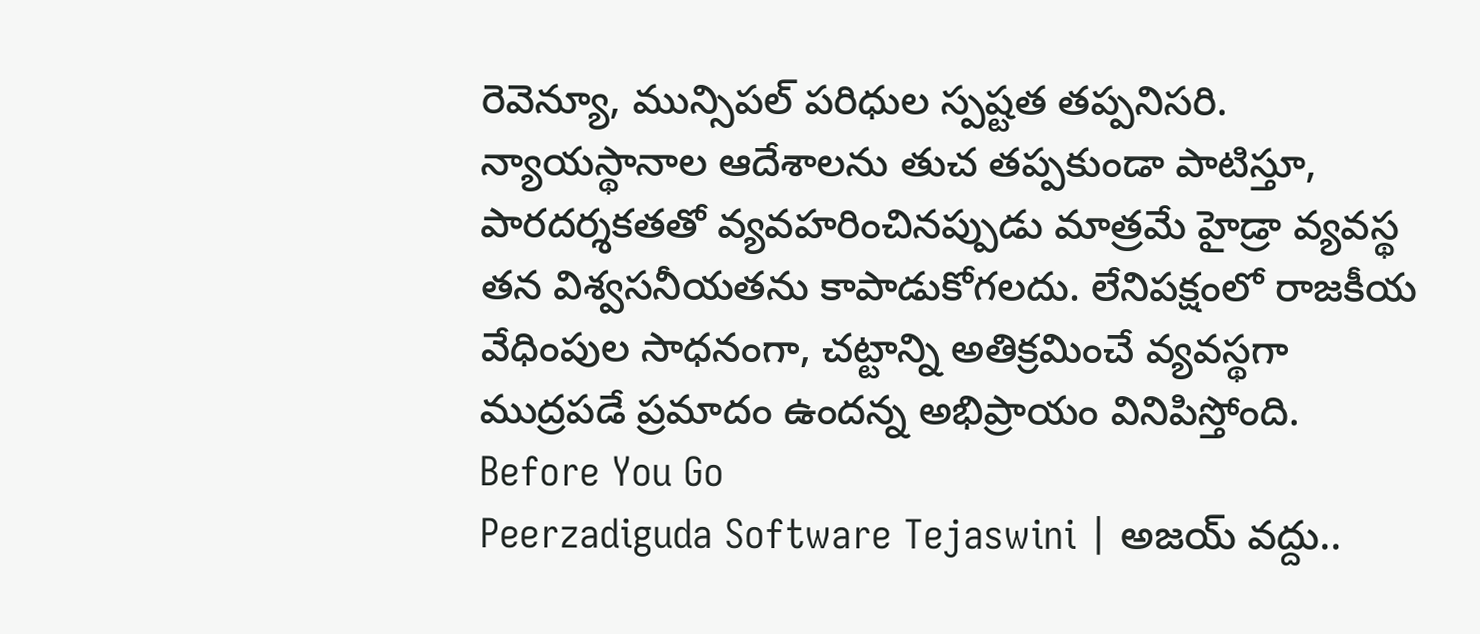రెవెన్యూ, మున్సిపల్ పరిధుల స్పష్టత తప్పనిసరి. న్యాయస్థానాల ఆదేశాలను తుచ తప్పకుండా పాటిస్తూ, పారదర్శకతతో వ్యవహరించినప్పుడు మాత్రమే హైడ్రా వ్యవస్థ తన విశ్వసనీయతను కాపాడుకోగలదు. లేనిపక్షంలో రాజకీయ వేధింపుల సాధనంగా, చట్టాన్ని అతిక్రమించే వ్యవస్థగా ముద్రపడే ప్రమాదం ఉందన్న అభిప్రాయం వినిపిస్తోంది.
Before You Go
Peerzadiguda Software Tejaswini | అజయ్ వద్దు..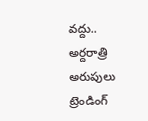వద్దు.. అర్దరాత్రి అరుపులు
ట్రెండింగ్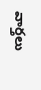వార్తలు